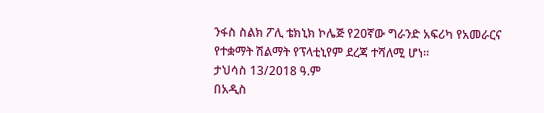ንፋስ ስልክ ፖሊ ቴክኒክ ኮሌጅ የ20ኛው ግራንድ አፍሪካ የአመራርና የተቋማት ሽልማት የፕላቲኒየም ደረጃ ተሻለሚ ሆነ።
ታህሳስ 13/2018 ዓ.ም
በአዲስ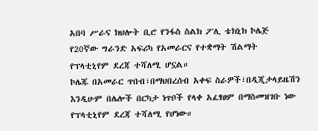አበባ ሥራና ክህሎት ቢሮ የንፋስ ስልክ ፖሊ ቴክኒክ ኮሌጅ የ20ኛው ግራንድ አፍሪካ የአመራርና የተቋማት ሽልማት የፕላቲኒየም ደረጃ ተሻለሚ ሆኗል።
ኮሌጁ በአመራር ጥበብ፣በማህበረሰብ አቀፍ ስራዎች፣በዲጂታላይዜሽን እንዲሁም በሌሎች በርካታ ነጥቦች የላቀ አፈፃፀም በማስመዝገቡ ነው የፕላቲኒየም ደረጃ ተሻለሚ የሆነው።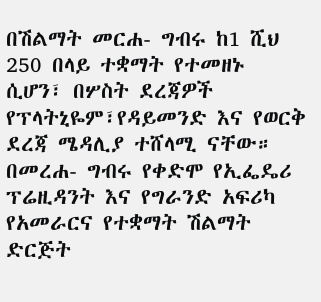በሽልማት መርሐ- ግብሩ ከ1 ሺህ 250 በላይ ተቋማት የተመዘኑ ሲሆን፣ በሦስት ደረጃዎች የፕላትኒዬም፣የዳይመንድ እና የወርቅ ደረጃ ሜዳሊያ ተሸላሚ ናቸው።
በመረሐ- ግብሩ የቀድሞ የኢፌዴሪ ፕሬዚዳንት እና የግራንድ አፍሪካ የአመራርና የተቋማት ሽልማት ድርጅት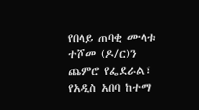የበላይ ጠባቂ ሙላቱ ተሾመ (ዶ/ር)ን ጨምሮ የፌደራል፣ የአዲስ አበባ ከተማ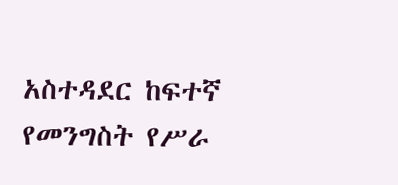አስተዳደር ከፍተኛ የመንግስት የሥራ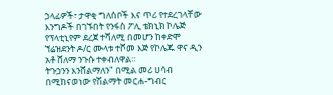ኃላፊዎች፣ ታዋቂ ግለሰቦች እና ጥሪ የተደረገላቸው እንግዶች በገኙበት የንፋስ ፖሊ ቴክኒክ ኮሌጅ የፕላቲኒየም ደረጀ ተሻለሚ በመሆን ከቀድሞ ኘሬዝደንት ዶ/ር ሙላቱ ተሾመ እጅ የኮሌጁ ዋና ዲን አቶ ሸለማ ንጉሱ ተቀብለዋል።
ትጉኃንን እንሸልማለን" በሚል መሪ ሀሳብ በሚከናወነው የሽልማት መርሐ-ግብር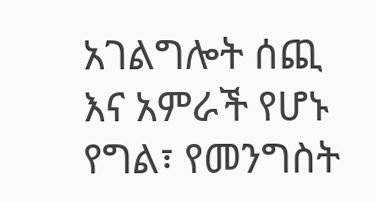አገልግሎት ሰጪ እና አምራች የሆኑ የግል፣ የመንግስት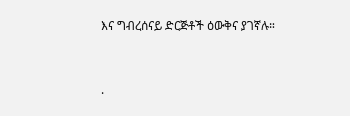እና ግብረሰናይ ድርጅቶች ዕውቅና ያገኛሉ።


.